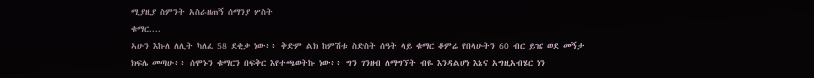ሚያዚያ ስምንት አስራዘጠኝ ሰማንያ ሦስት
ቁማር....
ኣሁን እኩለ ለሊት ካለፈ 58 ደቂቃ ነው፥፥ ቅድም ልክ ከምሽቱ ስድስት ሰዓት ላይ ቁማር ቆምሬ የበላሁትን 60 ብር ይዤ ወደ መኝታ ክፍሌ መጣሁ፥፥ ሰሞኑን ቁማርን በፍቅር እየተጫወትኩ ነው፥፥ ግን ገንዘብ ለማግኘት ብዬ እንዳልሆነ እኔና አግዚአብሄር ነን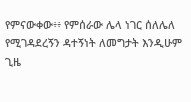የምናውቀው፥፥ የምሰራው ሌላ ነገር ሰለሌለ የሚገዳደረኝን ዳተኝነት ለመግታት እንዲሁም ጊዜ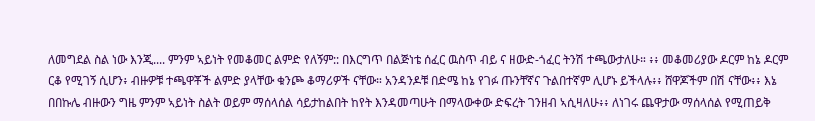ለመግደል ስል ነው እንጂ.... ምንም ኣይነት የመቆመር ልምድ የለኝም:: በእርግጥ በልጅነቴ ሰፈር ዉስጥ ብይ ና ዘውድ-ጎፈር ትንሽ ተጫውታለሁ። ፥፥ መቆመሪያው ዶርም ከኔ ዶርም ርቆ የሚገኝ ሲሆን፥ ብዙዎቹ ተጫዋቾች ልምድ ያላቸው ቁንጮ ቆማሪዎች ናቸው። አንዳንዶቹ በድሜ ከኔ የገፉ ጡንቸኛና ጉልበተኛም ሊሆኑ ይችላሉ፥፥ ሸዋጆችም በሽ ናቸው፥፥ እኔ በበኩሌ ብዙውን ግዜ ምንም ኣይነት ስልት ወይም ማሰላሰል ሳይታከልበት ከየት እንዳመጣሁት በማላውቀው ድፍረት ገንዘብ ኣሲዛለሁ፥፥ ለነገሩ ጨዋታው ማሰላሰል የሚጠይቅ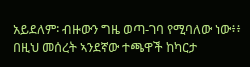አይደለም፡ ብዙውን ግዜ ወጣ-ገባ የሚባለው ነው፥፥ በዚህ መሰረት ኣንደኛው ተጫዋች ከካርታ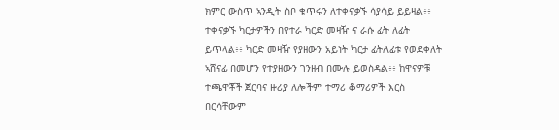ክምር ውስጥ ኣንዲት ስቦ ቁጥሩን ለተቀናቃኙ ሳያሳይ ይይዛል፥፥ ተቀናቃኙ ካርታዎችን በየተራ ካርድ መዛዥ ና ራሱ ፊት ለፊት ይጥላል፥፥ ካርድ መዛዥ የያዘውን አይነት ካርታ ፊትለፊቱ የወደቀለት ኣሸናፊ በመሆን የተያዘውን ገንዘብ በሙሉ ይወስዳል፥፥ ከዋናዎቹ ተጫዋቾች ጀርባና ዙሪያ ለሎችም ተማሪ ቆማሪዎች እርስ በርሳቸውም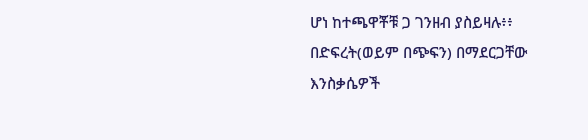ሆነ ከተጫዋቾቹ ጋ ገንዘብ ያስይዛሉ፥፥ በድፍረት(ወይም በጭፍን) በማደርጋቸው እንስቃሴዎች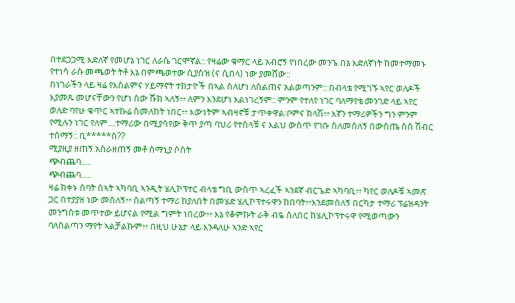በተደጋጋሚ እድለኛ የመሆኔ ነገር ለራሴ ገርሞኛል:: የዛሬው ቁማር ላይ አብሮኝ የነበረው መንጌ በኔ እድለኛነት ከመተማመኑ የተነሳ ራሱ መጫወት ትቶ እኔ በምጫወተው ሲያስዝ (ና ሲበላ) ነው ያመሸው::
በነገራችን ላይ ዛሬ የእስልምና ሃይማኖት ተከታዮች በኣል ስለሆነ ለስልጠና አልወጣንም:: በብላቴ የሚገኙ ኣየር ወለዶች እያመጹ መሆናቸውን የሆነ ሰው ሹክ ኣለኝ፥፥ ለምን እንደሆነ አልነገረኝም:: ምንም የተለየ ነገር ባለማየቴ መንገድ ላይ ኣየር ወለድ ባየሁ ቁጥር ኣተኩሬ ስመለከት ነበር፥፥ እውነትም ኣብዛኖቹ ታጥቀዋል፡ቦምና ክላሽ፥፥ እኛን ተማሪዎችን ግን ምንም የሚሉን ነገር የለም....ተማሪው በሚያሳየው ቅጥ ያጣ ባህሪ የተሰላቹ ና እልህ ውስጥ የገቡ ስለመሰለኝ በውስጤ ስስ ሽብር ተሰማኝ:: ቢ*****ስ??
ሚያዚያ ዘጠኝ አስራዘጠኝ መቶ ሰማኒያ ሶስት
ጭብጨባ.....
ጭብጨባ.....
ዛሬ ከቀኑ ሰባት ሰኣት ኣካባቢ ኣንዲት ሄሊኮፕተር ብላቴ ግቢ ውስጥ ኣረፈች ኣንደኛ ብርጌድ ኣካባቢ፥፥ ካየር ወለዶቹ ኣመጽ ጋር በተያያዘ ነው መሰለኝ፥፥ ሰልጣኝ ተማሪ ከያለበት በመሄድ ሄሊኮፕተሩዋን ከበባት፥፥እንደመሰለኝ በርካታ ተማሪ ፕሬዝዳንት መንግስቱ መጥተው ይሆናል የሚል ግምት ነበረው፥፥ እኔ የቆምኩት ራቅ ብዬ ስለበር ከሄሊኮፕተሩዋ የሚወጣውን ባለስልጣን ማየት ኣልቻልኩም፥፥ በዚህ ሁኔታ ላይ እንዳለሁ ኣንድ ኣየር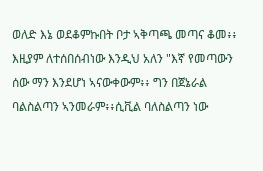ወለድ እኔ ወደቆምኩበት ቦታ ኣቅጣጫ መጣና ቆመ፥፥ እዚያም ለተሰበሰብነው እንዲህ አለን "እኛ የመጣውን ሰው ማን እንደሆነ ኣናውቀውም፥፥ ግን በጀኔራል ባልስልጣን ኣንመራም፥፥ሲቪል ባለስልጣን ነው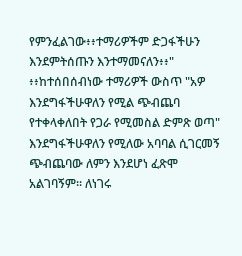የምንፈልገው፥፥ተማሪዎችም ድጋፋችሁን እንደምትሰጡን እንተማመናለን፥፥" ፥፥ከተሰበሰብነው ተማሪዎች ውስጥ "አዎ እንደግፋችሁዋለን የሚል ጭብጨባ የተቀላቀለበት የጋራ የሚመስል ድምጽ ወጣ" እንደግፋችሁዋለን የሚለው አባባል ሲገርመኝ ጭብጨባው ለምን እንደሆነ ፈጽሞ አልገባኝም። ለነገሩ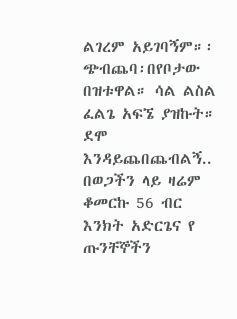ልገረም አይገባኝም።፡ጭብጨባ፡በየቦታው በዝቱዋል። ሳል ልስል ፈልጌ አፍኜ ያዝኩት። ደሞ እንዳይጨበጨብልኝ..
በወጋችን ላይ ዛሬም ቆመርኩ 56 ብር እንክት አድርጌና የ ጡንቸኞችን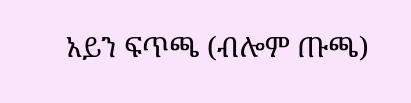አይን ፍጥጫ (ብሎም ጡጫ)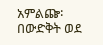አምልጬ፡በውድቅት ወደ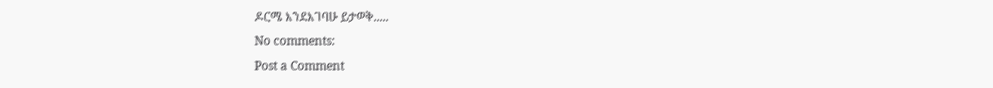ዶርሜ እንደእገባሁ ይታወቅ.....
No comments:
Post a Comment